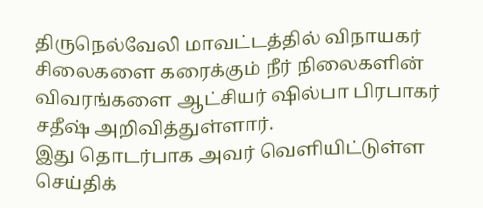திருநெல்வேலி மாவட்டத்தில் விநாயகர் சிலைகளை கரைக்கும் நீர் நிலைகளின் விவரங்களை ஆட்சியர் ஷில்பா பிரபாகர் சதீஷ் அறிவித்துள்ளார்.
இது தொடர்பாக அவர் வெளியிட்டுள்ள செய்திக்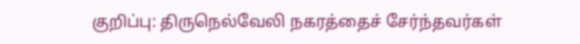குறிப்பு: திருநெல்வேலி நகரத்தைச் சேர்ந்தவர்கள்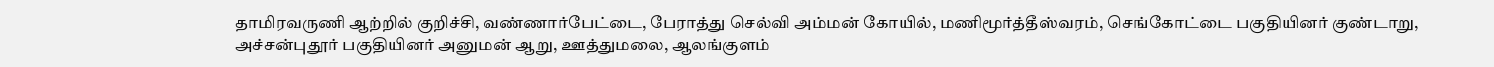தாமிரவருணி ஆற்றில் குறிச்சி, வண்ணார்பேட்டை, பேராத்து செல்வி அம்மன் கோயில், மணிமூர்த்தீஸ்வரம், செங்கோட்டை பகுதியினர் குண்டாறு, அச்சன்புதூர் பகுதியினர் அனுமன் ஆறு, ஊத்துமலை, ஆலங்குளம்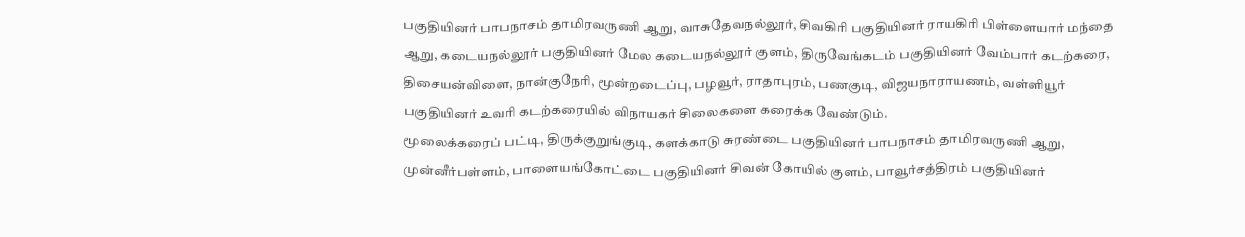பகுதியினர் பாபநாசம் தாமிரவருணி ஆறு, வாசுதேவநல்லூர், சிவகிரி பகுதியினர் ராயகிரி பிள்ளையார் மந்தை ஆறு, கடையநல்லூர் பகுதியினர் மேல கடையநல்லூர் குளம், திருவேங்கடம் பகுதியினர் வேம்பார் கடற்கரை, திசையன்விளை, நான்குநேரி, மூன்றடைப்பு, பழவூர், ராதாபுரம், பணகுடி, விஜயநாராயணம், வள்ளியூர் பகுதியினர் உவரி கடற்கரையில் விநாயகர் சிலைகளை கரைக்க வேண்டும்.
மூலைக்கரைப் பட்டி, திருக்குறுங்குடி, களக்காடு சுரண்டை பகுதியினர் பாபநாசம் தாமிரவருணி ஆறு, முன்னீர்பள்ளம், பாளையங்கோட்டை பகுதியினர் சிவன் கோயில் குளம், பாவூர்சத்திரம் பகுதியினர்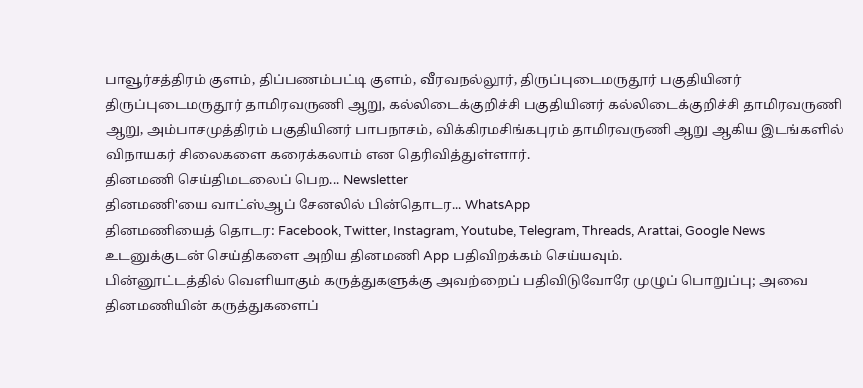பாவூர்சத்திரம் குளம், திப்பணம்பட்டி குளம், வீரவநல்லூர், திருப்புடைமருதூர் பகுதியினர் திருப்புடைமருதூர் தாமிரவருணி ஆறு, கல்லிடைக்குறிச்சி பகுதியினர் கல்லிடைக்குறிச்சி தாமிரவருணி ஆறு, அம்பாசமுத்திரம் பகுதியினர் பாபநாசம், விக்கிரமசிங்கபுரம் தாமிரவருணி ஆறு ஆகிய இடங்களில் விநாயகர் சிலைகளை கரைக்கலாம் என தெரிவித்துள்ளார்.
தினமணி செய்திமடலைப் பெற... Newsletter
தினமணி'யை வாட்ஸ்ஆப் சேனலில் பின்தொடர... WhatsApp
தினமணியைத் தொடர: Facebook, Twitter, Instagram, Youtube, Telegram, Threads, Arattai, Google News
உடனுக்குடன் செய்திகளை அறிய தினமணி App பதிவிறக்கம் செய்யவும்.
பின்னூட்டத்தில் வெளியாகும் கருத்துகளுக்கு அவற்றைப் பதிவிடுவோரே முழுப் பொறுப்பு; அவை தினமணியின் கருத்துகளைப்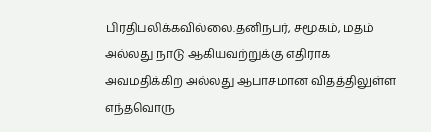பிரதிபலிக்கவில்லை.தனிநபர், சமூகம், மதம் அல்லது நாடு ஆகியவற்றுக்கு எதிராக அவமதிக்கிற அல்லது ஆபாசமான விதத்திலுள்ள எந்தவொரு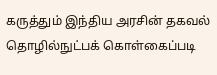கருத்தும் இந்திய அரசின் தகவல் தொழில்நுட்பக் கொள்கைப்படி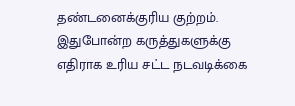தண்டனைக்குரிய குற்றம். இதுபோன்ற கருத்துகளுக்கு எதிராக உரிய சட்ட நடவடிக்கை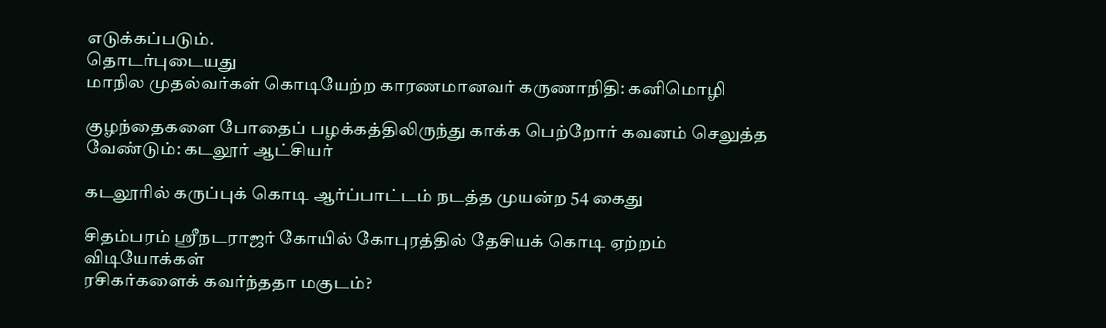எடுக்கப்படும்.
தொடர்புடையது
மாநில முதல்வர்கள் கொடியேற்ற காரணமானவர் கருணாநிதி: கனிமொழி

குழந்தைகளை போதைப் பழக்கத்திலிருந்து காக்க பெற்றோர் கவனம் செலுத்த வேண்டும்: கடலூர் ஆட்சியர்

கடலூரில் கருப்புக் கொடி ஆர்ப்பாட்டம் நடத்த முயன்ற 54 கைது

சிதம்பரம் ஸ்ரீநடராஜர் கோயில் கோபுரத்தில் தேசியக் கொடி ஏற்றம்
விடியோக்கள்
ரசிகர்களைக் கவர்ந்ததா மகுடம்?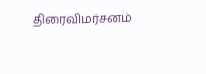திரைவிமர்சனம்